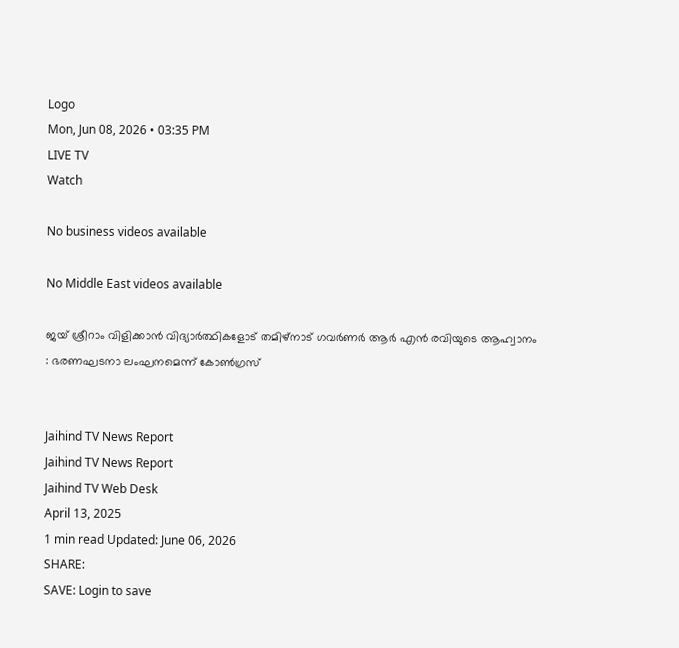Logo
Mon, Jun 08, 2026 • 03:35 PM
LIVE TV
Watch

No business videos available

No Middle East videos available

ജയ് ശ്രീറാം വിളിക്കാന്‍ വിദ്യാര്‍ത്ഥികളോട് തമിഴ്നാട് ഗവര്‍ണര്‍ ആര്‍ എന്‍ രവിയുടെ ആഹ്വാനം : ഭരണഘടനാ ലംഘനമെന്ന് കോണ്‍ഗ്രസ്


Jaihind TV News Report
Jaihind TV News Report
Jaihind TV Web Desk
April 13, 2025
1 min read Updated: June 06, 2026
SHARE:
SAVE: Login to save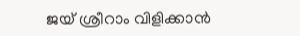ജയ് ശ്രീറാം വിളിക്കാന്‍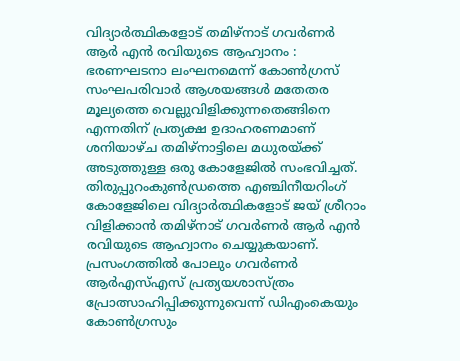വിദ്യാര്‍ത്ഥികളോട് തമിഴ്നാട് ഗവര്‍ണര്‍ ആര്‍ എന്‍ രവിയുടെ ആഹ്വാനം : ഭരണഘടനാ ലംഘനമെന്ന് കോണ്‍ഗ്രസ്
സംഘപരിവാര്‍ ആശയങ്ങള്‍ മതേതര മൂല്യത്തെ വെല്ലുവിളിക്കുന്നതെങ്ങിനെ എന്നതിന് പ്രത്യക്ഷ ഉദാഹരണമാണ് ശനിയാഴ്ച തമിഴ്‌നാട്ടിലെ മധുരയ്ക്ക് അടുത്തുള്ള ഒരു കോളേജില്‍ സംഭവിച്ചത്. തിരുപ്പുറംകുണ്‍ഡ്രത്തെ എഞ്ചിനീയറിംഗ് കോളേജിലെ വിദ്യാര്‍ത്ഥികളോട് ജയ് ശ്രീറാം വിളിക്കാന്‍ തമിഴ്നാട് ഗവര്‍ണര്‍ ആര്‍ എന്‍ രവിയുടെ ആഹ്വാനം ചെയ്യുകയാണ്. പ്രസംഗത്തില്‍ പോലും ഗവര്‍ണര്‍ ആര്‍എസ്എസ് പ്രത്യയശാസ്ത്രം പ്രോത്സാഹിപ്പിക്കുന്നുവെന്ന് ഡിഎംകെയും കോണ്‍ഗ്രസും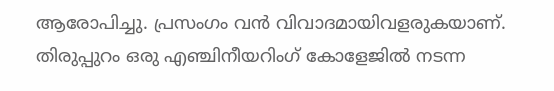ആരോപിച്ചു. പ്രസംഗം വന്‍ വിവാദമായിവളരുകയാണ്. തിരുപ്പുറം ഒരു എഞ്ചിനീയറിംഗ് കോളേജില്‍ നടന്ന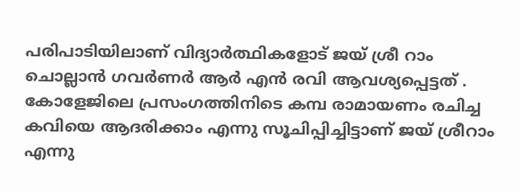പരിപാടിയിലാണ് വിദ്യാര്‍ത്ഥികളോട് ജയ് ശ്രീ റാം ചൊല്ലാന്‍ ഗവര്‍ണര്‍ ആര്‍ എന്‍ രവി ആവശ്യപ്പെട്ടത് . കോളേജിലെ പ്രസംഗത്തിനിടെ കമ്പ രാമായണം രചിച്ച കവിയെ ആദരിക്കാം എന്നു സൂചിപ്പിച്ചിട്ടാണ് ജയ് ശ്രീറാം എന്നു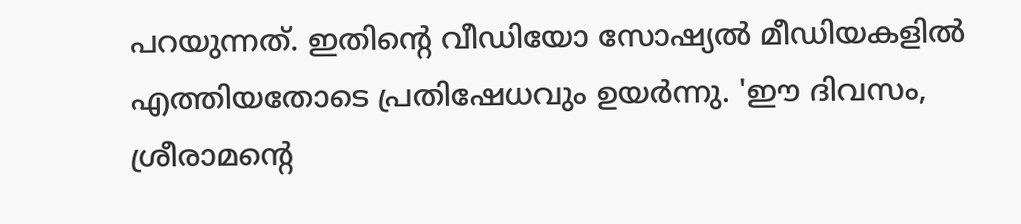പറയുന്നത്. ഇതിന്റെ വീഡിയോ സോഷ്യല്‍ മീഡിയകളില്‍ എത്തിയതോടെ പ്രതിഷേധവും ഉയര്‍ന്നു. 'ഈ ദിവസം, ശ്രീരാമന്റെ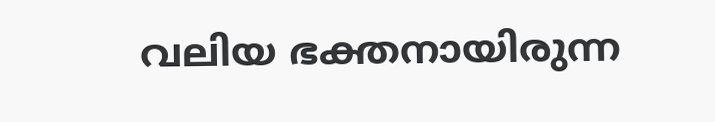വലിയ ഭക്തനായിരുന്ന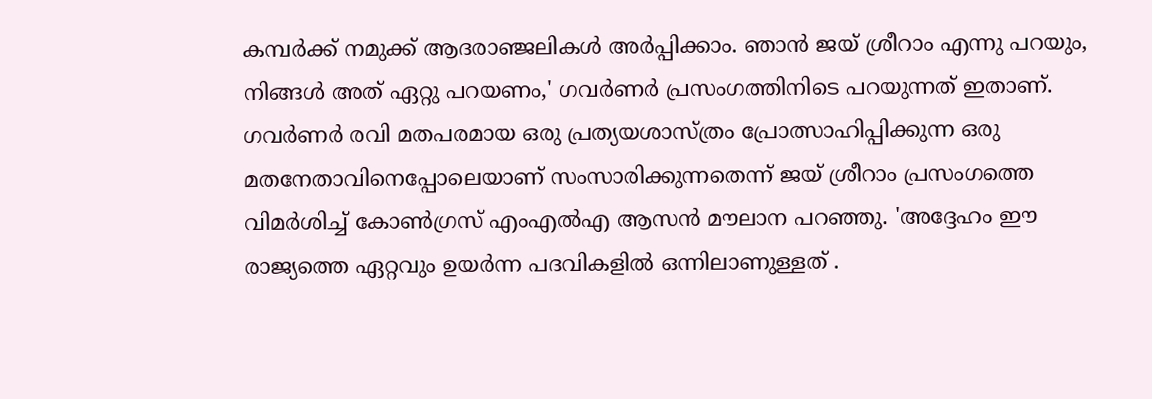കമ്പര്‍ക്ക് നമുക്ക് ആദരാഞ്ജലികള്‍ അര്‍പ്പിക്കാം. ഞാന്‍ ജയ് ശ്രീറാം എന്നു പറയും, നിങ്ങള്‍ അത് ഏറ്റു പറയണം,' ഗവര്‍ണര്‍ പ്രസംഗത്തിനിടെ പറയുന്നത് ഇതാണ്. ഗവര്‍ണര്‍ രവി മതപരമായ ഒരു പ്രത്യയശാസ്ത്രം പ്രോത്സാഹിപ്പിക്കുന്ന ഒരു മതനേതാവിനെപ്പോലെയാണ് സംസാരിക്കുന്നതെന്ന് ജയ് ശ്രീറാം പ്രസംഗത്തെ വിമര്‍ശിച്ച് കോണ്‍ഗ്രസ് എംഎല്‍എ ആസന്‍ മൗലാന പറഞ്ഞു. 'അദ്ദേഹം ഈ രാജ്യത്തെ ഏറ്റവും ഉയര്‍ന്ന പദവികളില്‍ ഒന്നിലാണുള്ളത് .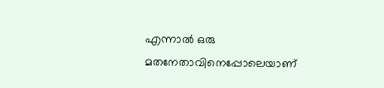എന്നാല്‍ ഒരു മതനേതാവിനെപ്പോലെയാണ്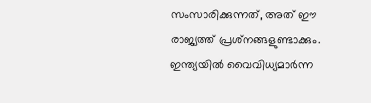സംസാരിക്കുന്നത്, അത് ഈ രാജ്യത്ത് പ്രശ്‌നങ്ങളുണ്ടാക്കും. ഇന്ത്യയില്‍ വൈവിധ്യമാര്‍ന്ന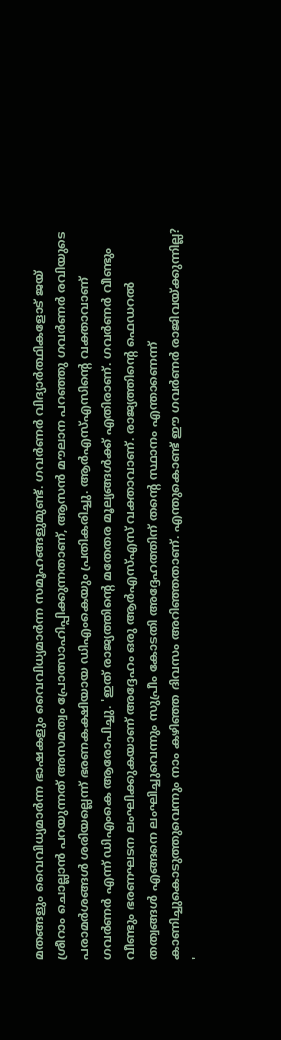മതങ്ങളും വൈവിധ്യമാര്‍ന്ന ഭാഷകളും വൈവിധ്യമാര്‍ന്ന സമൂഹങ്ങളുമുണ്ട്. ഗവര്‍ണര്‍ വിദ്യാര്‍ത്ഥികളോട് ജയ് ശ്രീറാം ചൊല്ലാന്‍ പറയുന്നത് അസമത്വം പ്രോത്സാഹിപ്പിക്കുന്നതാണ്, ആസന്‍ മൗലാന പറഞ്ഞു ഗവര്‍ണര്‍ രവിയുടെ പരാമര്‍ശങ്ങള്‍ ശരിയല്ലെന്ന് ഭരണകക്ഷിയായ ഡിഎംകെയും പ്രതികരിച്ചു. ആര്‍എസ്എസിന്റെ വക്താവാണ് ഗവര്‍ണര്‍ എന്ന് ഡിഎംകെ ആരോപിച്ചു. 'ഇത് രാജ്യത്തിന്റെ മതേതര മൂല്യങ്ങള്‍ക്ക് എതിരാണ്. ഗവര്‍ണര്‍ വീണ്ടും വീണ്ടും ഭരണഘടന ലംഘിക്കുകയാണ് അദ്ദേഹം ഒരു ആര്‍എസ്എസ് വക്താവാണ്. രാജ്യത്തിന്റെ ഫെഡറല്‍ തത്വങ്ങള്‍ എങ്ങനെ ലംഘിച്ചുവെന്നും സുപ്രീം കോടതി അദ്ദേഹത്തിന് തന്റെ സ്ഥാനം എന്താണെന്ന് കാണിച്ചുകൊടുത്തുവെന്നും നാം കഴിഞ്ഞ ദിവസം അറിഞ്ഞതാണ്. എന്തുകൊണ്ട് ഈ ഗവര്‍ണര്‍ രാജിവയ്ക്കുന്നില്ല? '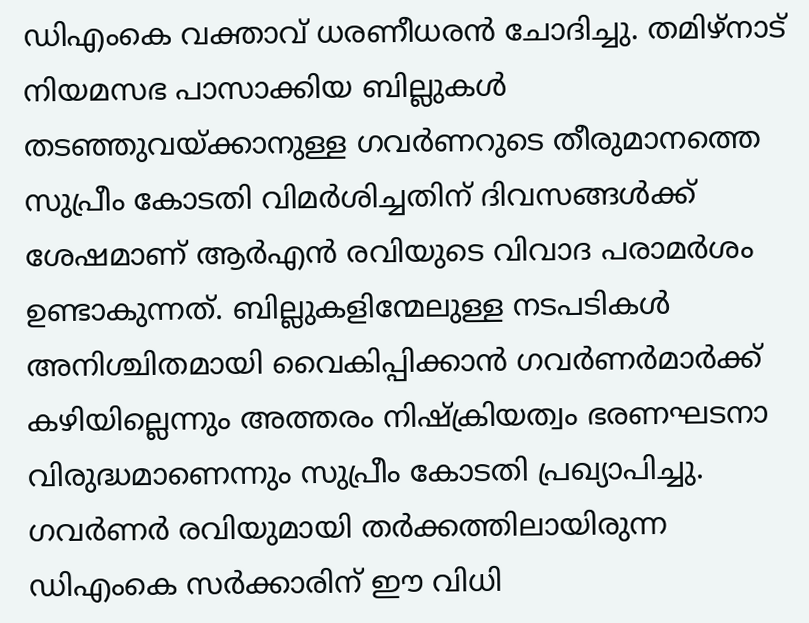ഡിഎംകെ വക്താവ് ധരണീധരന്‍ ചോദിച്ചു. തമിഴ്‌നാട് നിയമസഭ പാസാക്കിയ ബില്ലുകള്‍ തടഞ്ഞുവയ്ക്കാനുള്ള ഗവര്‍ണറുടെ തീരുമാനത്തെ സുപ്രീം കോടതി വിമര്‍ശിച്ചതിന് ദിവസങ്ങള്‍ക്ക് ശേഷമാണ് ആര്‍എന്‍ രവിയുടെ വിവാദ പരാമര്‍ശം ഉണ്ടാകുന്നത്. ബില്ലുകളിന്മേലുള്ള നടപടികള്‍ അനിശ്ചിതമായി വൈകിപ്പിക്കാന്‍ ഗവര്‍ണര്‍മാര്‍ക്ക് കഴിയില്ലെന്നും അത്തരം നിഷ്‌ക്രിയത്വം ഭരണഘടനാ വിരുദ്ധമാണെന്നും സുപ്രീം കോടതി പ്രഖ്യാപിച്ചു. ഗവര്‍ണര്‍ രവിയുമായി തര്‍ക്കത്തിലായിരുന്ന ഡിഎംകെ സര്‍ക്കാരിന് ഈ വിധി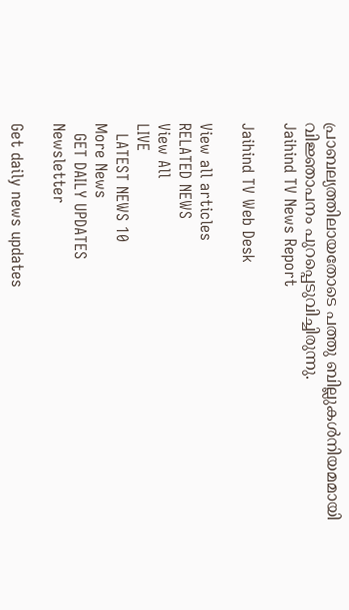പ്രാബല്യത്തിലായതോടെ പത്തു ബില്ലുകള്‍നിയമമായി വിജ്ഞാപനം പുറപ്പെടുവിച്ചിരുന്നു.
Jaihind TV News Report

Jaihind TV Web Desk

View all articles
RELATED NEWS
View All
LIVE
  LATEST NEWS 10
More News
  GET DAILY UPDATES
Newsletter

Get daily news updates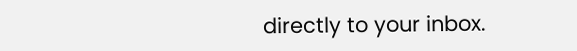directly to your inbox.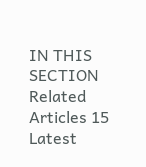IN THIS SECTION
Related Articles 15
Latest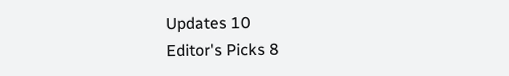Updates 10
Editor's Picks 8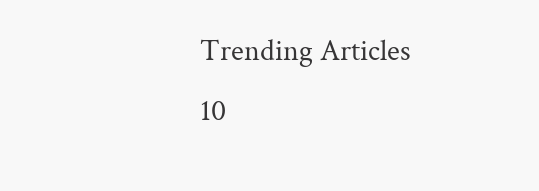Trending Articles 10